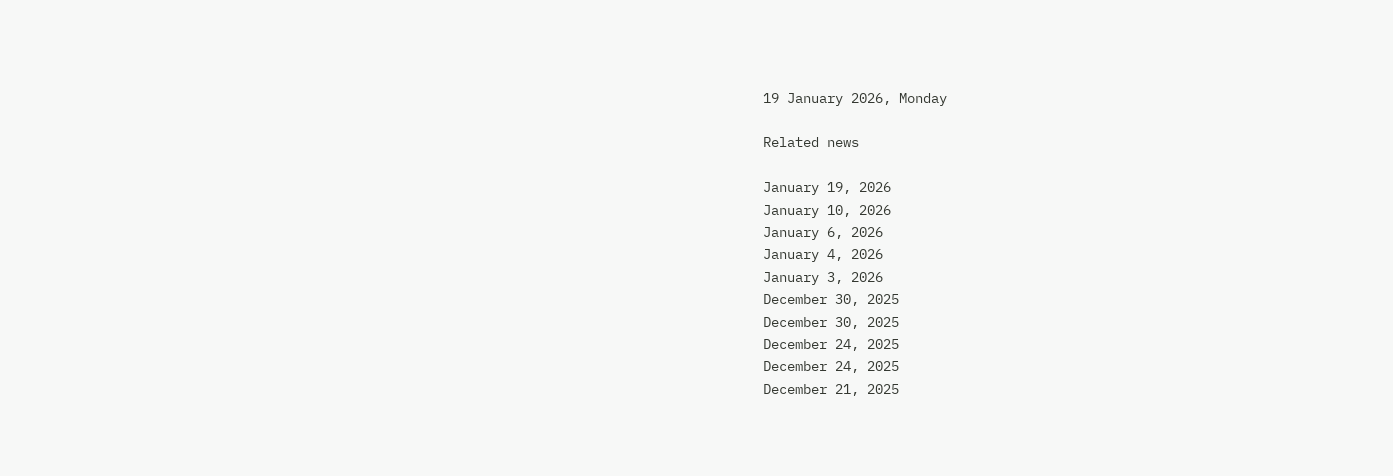19 January 2026, Monday

Related news

January 19, 2026
January 10, 2026
January 6, 2026
January 4, 2026
January 3, 2026
December 30, 2025
December 30, 2025
December 24, 2025
December 24, 2025
December 21, 2025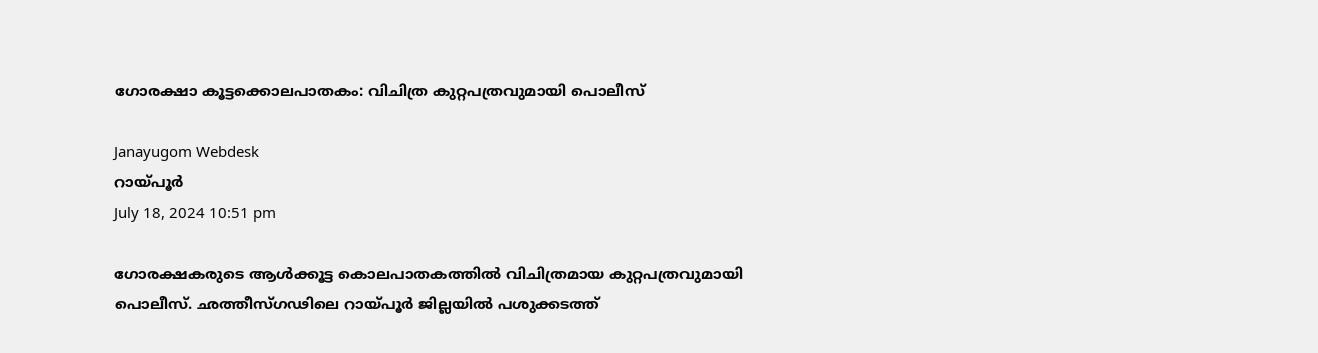ഗോരക്ഷാ കൂട്ടക്കൊലപാതകം: വിചിത്ര കുറ്റപത്രവുമായി പൊലീസ്

Janayugom Webdesk
റായ്പൂർ
July 18, 2024 10:51 pm

ഗോരക്ഷകരുടെ ആള്‍ക്കൂട്ട കൊലപാതകത്തില്‍ വിചിത്രമായ കുറ്റപത്രവുമായി പൊലീസ്. ഛത്തീസ്ഗഢിലെ റായ്പൂർ ജില്ലയിൽ പശുക്കടത്ത്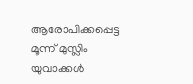ആരോപിക്കപ്പെട്ട മൂന്ന് മുസ്ലിം യുവാക്കള്‍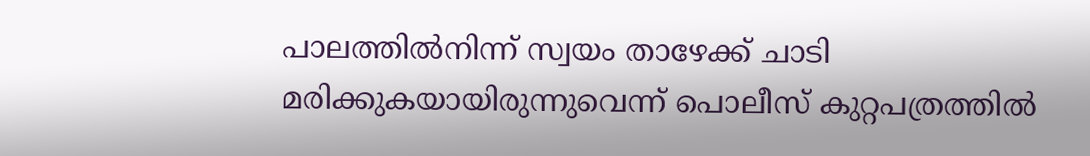പാലത്തിൽനിന്ന് സ്വയം താഴേക്ക് ചാടി മരിക്കുകയായിരുന്നുവെന്ന് പൊലീസ് കുറ്റപത്രത്തില്‍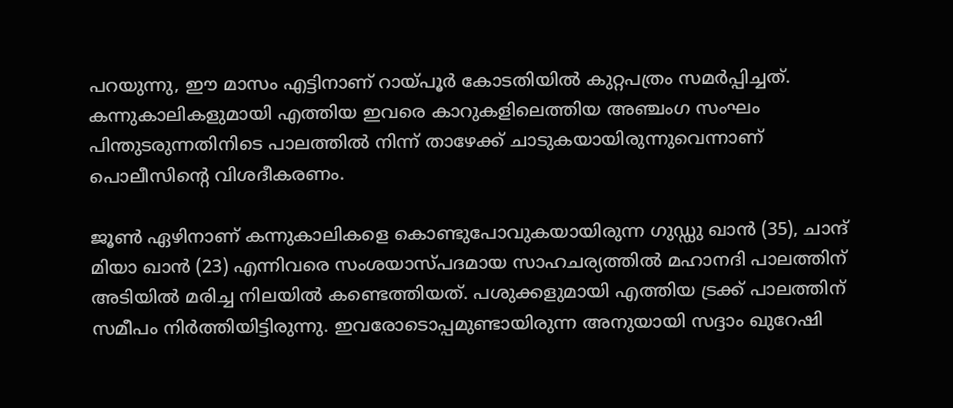പറയുന്നു, ഈ മാസം എട്ടിനാണ് റായ്പൂർ കോടതിയിൽ കുറ്റപത്രം സമർപ്പിച്ചത്. കന്നുകാലികളുമായി എത്തിയ ഇവരെ കാറുകളിലെത്തിയ അഞ്ചംഗ സംഘം പിന്തുടരുന്നതിനിടെ പാലത്തില്‍ നിന്ന് താഴേക്ക് ചാടുകയായിരുന്നുവെന്നാണ് പൊലീസിന്റെ വിശദീകരണം.

ജൂണ്‍ ഏഴിനാണ് കന്നുകാലികളെ കൊണ്ടുപോവുകയായിരുന്ന ഗുഡ്ഡു ഖാൻ (35), ചാന്ദ് മിയാ ഖാൻ (23) എന്നിവരെ സംശയാസ്പദമായ സാഹചര്യത്തിൽ മഹാനദി പാലത്തിന് അടിയില്‍ മരിച്ച നിലയില്‍ കണ്ടെത്തിയത്. പശുക്കളുമായി എത്തിയ ട്രക്ക് പാലത്തിന് സമീപം നിര്‍ത്തിയിട്ടിരുന്നു. ഇവരോടൊപ്പമുണ്ടായിരുന്ന അനുയായി സദ്ദാം ഖുറേഷി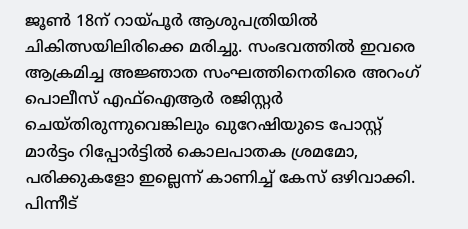ജൂൺ 18ന് റായ്പൂർ ആശുപത്രിയിൽ ചികിത്സയിലിരിക്കെ മരിച്ചു. സംഭവത്തില്‍ ഇവരെ ആക്രമിച്ച അജ്ഞാത സംഘത്തിനെതിരെ അറംഗ് പൊലീസ് എഫ്ഐആര്‍ രജിസ്റ്റര്‍ ചെയ്തിരുന്നുവെങ്കിലും ഖുറേഷിയുടെ പോസ്റ്റ് മാര്‍ട്ടം റിപ്പോര്‍ട്ടില്‍ കൊലപാതക ശ്രമമോ, പരിക്കുകളോ ഇല്ലെന്ന് കാണിച്ച് കേസ് ഒഴിവാക്കി.
പിന്നീട്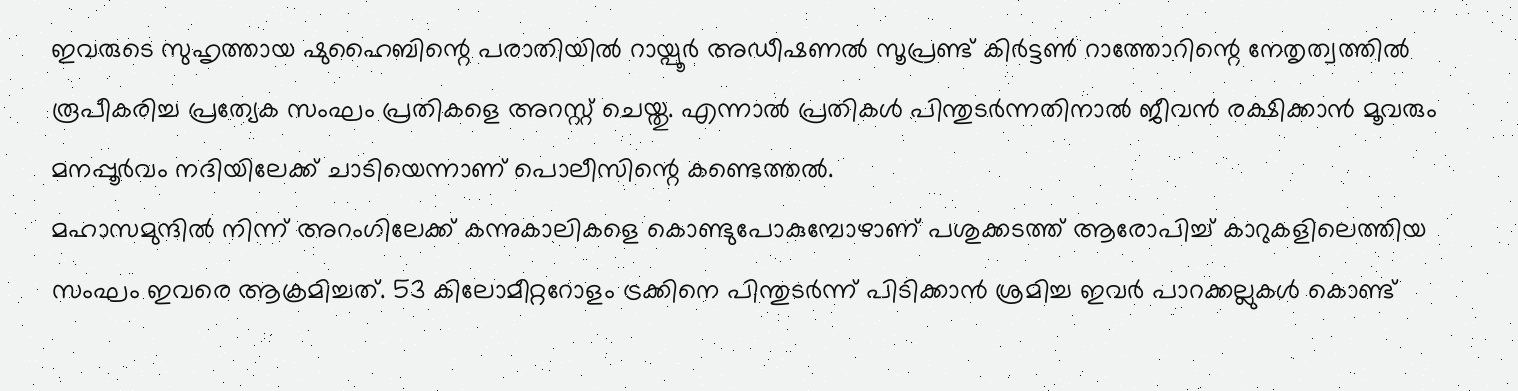ഇവരുടെ സുഹൃത്തായ ഷുഹൈബിന്റെ പരാതിയില്‍ റായ്പൂര്‍ അഡീഷണല്‍ സൂപ്രണ്ട് കിര്‍ട്ടണ്‍ റാത്തോറിന്റെ നേതൃത്വത്തില്‍ രൂപീകരിച്ച പ്രത്യേക സംഘം പ്രതികളെ അറസ്റ്റ് ചെയ്തു. എന്നാല്‍ പ്രതികള്‍ പിന്തുടര്‍ന്നതിനാല്‍ ജീവൻ രക്ഷിക്കാൻ മൂവരും മനപ്പൂര്‍വം നദിയിലേക്ക് ചാടിയെന്നാണ് പൊലീസിന്റെ കണ്ടെത്തല്‍.
മഹാസമുന്ദിൽ നിന്ന് അറംഗിലേക്ക് കന്നുകാലികളെ കൊണ്ടുപോകുമ്പോഴാണ് പശുക്കടത്ത് ആരോപിച്ച് കാറുകളിലെത്തിയ സംഘം ഇവരെ ആക്രമിച്ചത്. 53 കിലോമീറ്ററോളം ട്രക്കിനെ പിന്തുടർന്ന് പിടിക്കാൻ ശ്രമിച്ച ഇവർ പാറക്കല്ലുകൾ കൊണ്ട്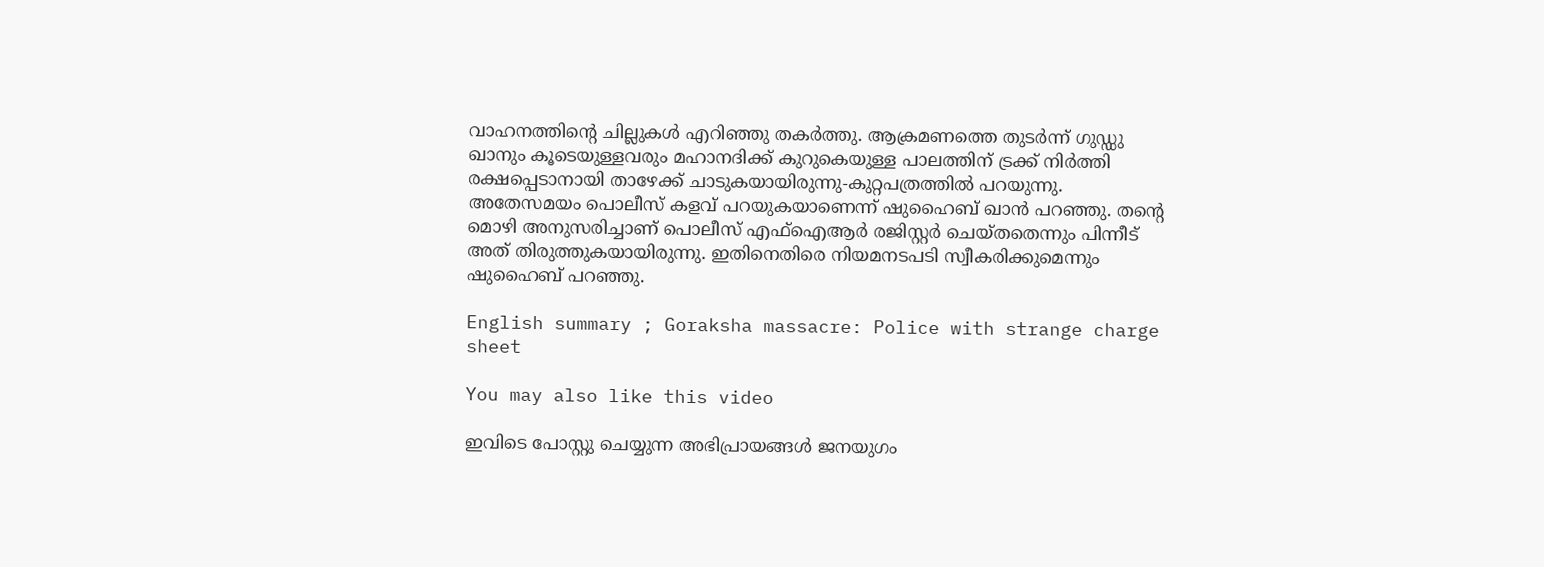വാഹനത്തിന്റെ ചില്ലുകൾ എറിഞ്ഞു തകർത്തു. ആക്രമണത്തെ തുടർന്ന് ഗുഡ്ഡു ഖാനും കൂടെയുള്ളവരും മഹാനദിക്ക് കുറുകെയുള്ള പാലത്തിന് ട്രക്ക് നിർത്തി രക്ഷപ്പെടാനായി താഴേക്ക് ചാടുകയായിരുന്നു-കുറ്റപത്രത്തില്‍ പറയുന്നു. അതേസമയം പൊലീസ് കളവ് പറയുകയാണെന്ന് ഷുഹൈബ് ഖാൻ പറഞ്ഞു. തന്റെ മൊഴി അനുസരിച്ചാണ് പൊലീസ് എഫ്ഐആർ രജിസ്റ്റർ ചെയ്തതെന്നും പിന്നീട് അത് തിരുത്തുകയായിരുന്നു. ഇതിനെതിരെ നിയമനടപടി സ്വീകരിക്കുമെന്നും ഷുഹൈബ് പറഞ്ഞു.

English summary ; Goraksha massacre: Police with strange charge sheet

You may also like this video

ഇവിടെ പോസ്റ്റു ചെയ്യുന്ന അഭിപ്രായങ്ങള്‍ ജനയുഗം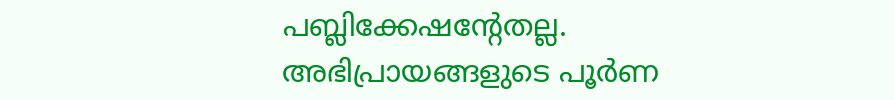പബ്ലിക്കേഷന്റേതല്ല. അഭിപ്രായങ്ങളുടെ പൂര്‍ണ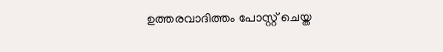ഉത്തരവാദിത്തം പോസ്റ്റ് ചെയ്ത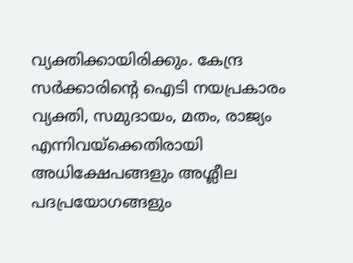വ്യക്തിക്കായിരിക്കും. കേന്ദ്ര സര്‍ക്കാരിന്റെ ഐടി നയപ്രകാരം വ്യക്തി, സമുദായം, മതം, രാജ്യം എന്നിവയ്‌ക്കെതിരായി അധിക്ഷേപങ്ങളും അശ്ലീല പദപ്രയോഗങ്ങളും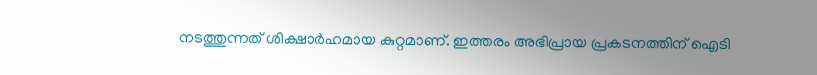നടത്തുന്നത് ശിക്ഷാര്‍ഹമായ കുറ്റമാണ്. ഇത്തരം അഭിപ്രായ പ്രകടനത്തിന് ഐടി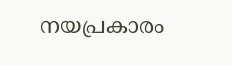നയപ്രകാരം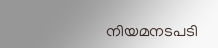നിയമനടപടി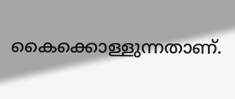കൈക്കൊള്ളുന്നതാണ്.